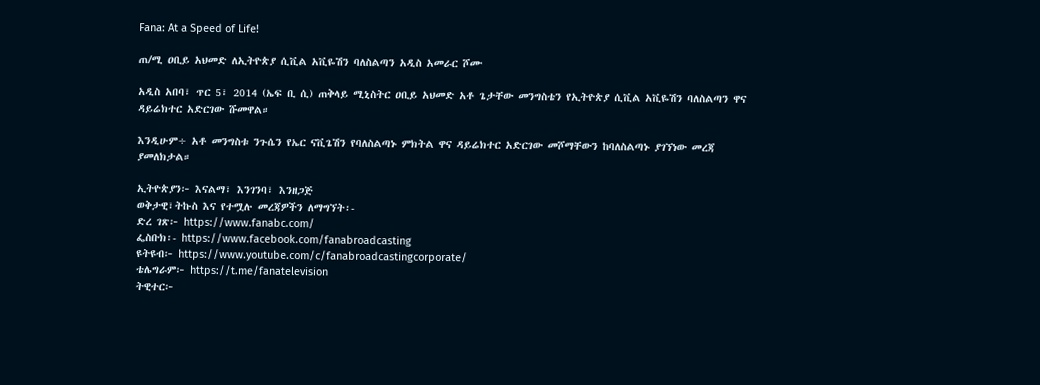Fana: At a Speed of Life!

ጠ/ሚ ዐቢይ አህመድ ለኢትዮጵያ ሲቪል አቪዬሽን ባለስልጣን አዲስ አመራር ሾሙ

አዲስ አበባ፣ ጥር 5፣ 2014 (ኤፍ ቢ ሲ) ጠቅላይ ሚኒስትር ዐቢይ አህመድ አቶ ጌታቸው መንግስቴን የኢትዮጵያ ሲቪል አቪዬሽን ባለስልጣን ዋና ዳይሬክተር አድርገው ሹመዋል።

እንዲሁም÷ አቶ መንግስቱ ንጉሴን የኤር ናቪጌሽን የባለስልጣኑ ምክትል ዋና ዳይሬክተር አድርገው መሾማቸውን ከባለስልጣኑ ያገኘነው መረጃ ያመለክታል።

ኢትዮጵያን፦ እናልማ፣ እንገንባ፣ እንዘጋጅ
ወቅታዊ፣ትኩስ እና የተሟሉ መረጃዎችን ለማግኘት፡-
ድረ ገጽ፦ https://www.fanabc.com/
ፌስቡክ፡- https://www.facebook.com/fanabroadcasting
ዩትዩብ፦ https://www.youtube.com/c/fanabroadcastingcorporate/
ቴሌግራም፦ https://t.me/fanatelevision
ትዊተር፦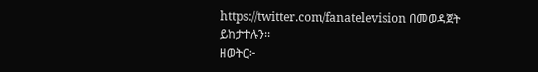https://twitter.com/fanatelevision በመወዳጀት ይከታተሉን፡፡
ዘወትር፦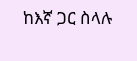ከእኛ ጋር ስላሉ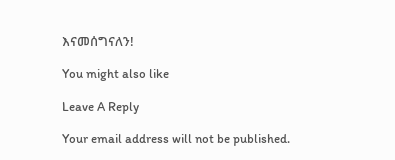እናመሰግናለን!

You might also like

Leave A Reply

Your email address will not be published.